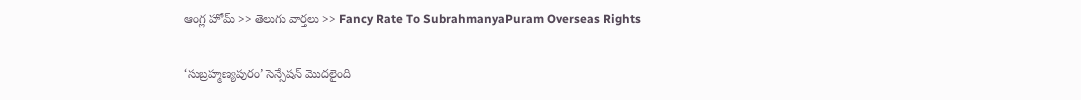ఆంగ్ల హోమ్ >> తెలుగు వార్తలు >> Fancy Rate To SubrahmanyaPuram Overseas Rights

‘సుబ్రహ్మణ్యపురం’ సెన్సేషన్ మొదలైంది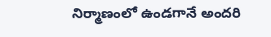నిర్మాణంలో ఉండగానే అందరి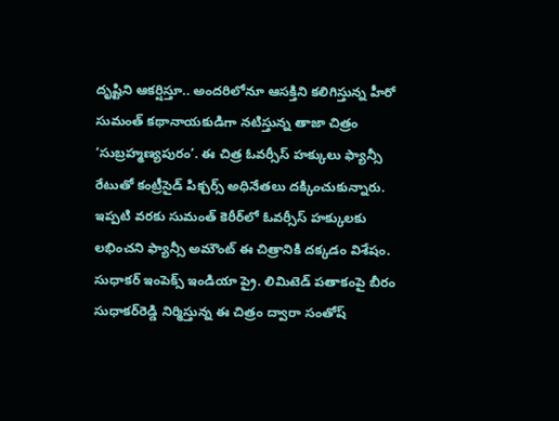దృష్టిని ఆకర్షిస్తూ.. అందరిలోనూ ఆసక్తిని కలిగిస్తున్న హీరో సుమంత్ కథానాయకుడిగా నటిస్తున్న తాజా చిత్రం ‘సుబ్రహ్మణ్యపురం’. ఈ చిత్ర ఓవర్సీస్ హక్కులు ఫ్యాన్సీ రేటుతో కంట్రీసైడ్ పిక్చర్స్ అధినేతలు దక్కించుకున్నారు. ఇప్పటి వరకు సుమంత్ కెరీర్‌లో ఓవర్సీస్ హక్కులకు లభించని ఫ్యాన్సీ అమౌంట్ ఈ చిత్రానికి దక్కడం విశేషం. సుధాకర్ ఇంపెక్స్ ఇండియా ప్రై. లిమిటెడ్ పతాకంపై బీరం సుధాకర్‌రెడ్డి నిర్మిస్తున్న ఈ చిత్రం ద్వారా సంతోష్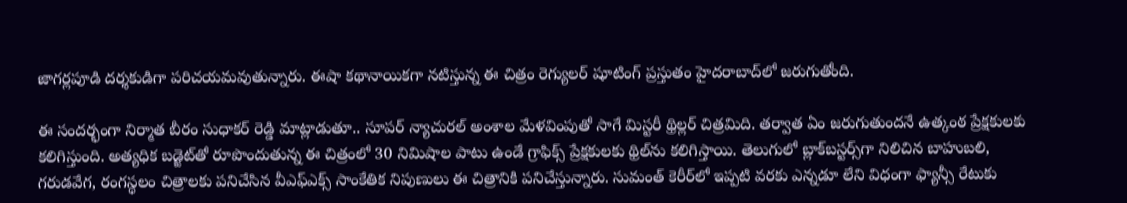జాగర్లపూడి దర్శకుడిగా పరిచయమవుతున్నారు. ఈషా కథానాయికగా నటిస్తున్న ఈ చిత్రం రెగ్యులర్ షూటింగ్ ప్రస్తుతం హైదరాబాద్‌లో జరుగుతోంది.

ఈ సందర్భంగా నిర్మాత బీరం సుధాకర్ రెడ్డి మాట్లాడుతూ.. సూపర్ న్యాచురల్ అంశాల మేళవింపుతో సాగే మిస్టరీ థ్రిల్లర్ చిత్రమిది. తర్వాత ఏం జరుగుతుందనే ఉత్కంఠ ప్రేక్షకులకు కలిగిస్తుంది. అత్యధిక బడ్జెట్‌తో రూపొందుతున్న ఈ చిత్రంలో 30 నిమిషాల పాటు ఉండే గ్రాఫిక్స్ ప్రేక్షకులకు థ్రిల్‌ను కలిగిస్తాయి. తెలుగులో బ్లాక్‌బస్టర్స్‌గా నిలిచిన బాహుబలి, గరుడవేగ, రంగస్థలం చిత్రాలకు పనిచేసిన వీఎఫ్‌ఎక్స్ సాంకేతిక నిపుణులు ఈ చిత్రానికి పనిచేస్తున్నారు. సుమంత్ కెరీర్‌లో ఇప్పటి వరకు ఎన్నడూ లేని విధంగా ఫ్యాన్సీ రేటుకు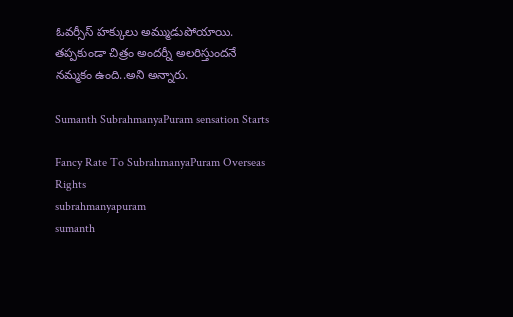ఓవర్సీస్ హక్కులు అమ్ముడుపోయాయి. తప్పకుండా చిత్రం అందర్నీ అలరిస్తుందనే నమ్మకం ఉంది..అని అన్నారు.

Sumanth SubrahmanyaPuram sensation Starts

Fancy Rate To SubrahmanyaPuram Overseas Rights
subrahmanyapuram
sumanth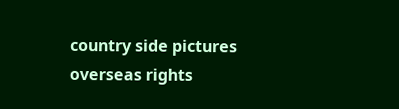country side pictures
overseas rights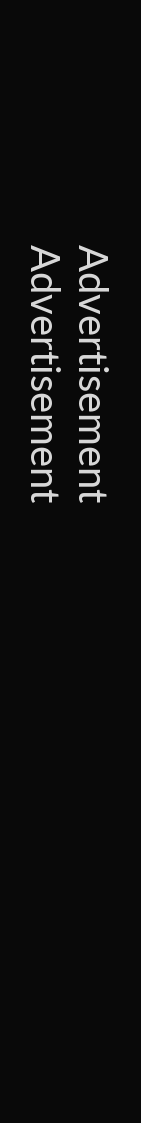Advertisement
Advertisement